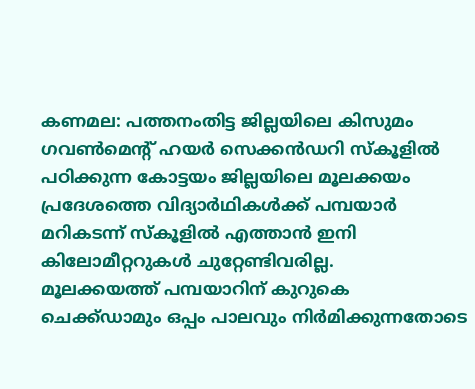കണമല: പത്തനംതിട്ട ജില്ലയിലെ കിസുമം ഗവൺമെന്റ് ഹയർ സെക്കൻഡറി സ്കൂളിൽ പഠിക്കുന്ന കോട്ടയം ജില്ലയിലെ മൂലക്കയം പ്രദേശത്തെ വിദ്യാർഥികൾക്ക് പമ്പയാർ മറികടന്ന് സ്കൂളിൽ എത്താൻ ഇനി കിലോമീറ്ററുകൾ ചുറ്റേണ്ടിവരില്ല.
മൂലക്കയത്ത് പമ്പയാറിന് കുറുകെ ചെക്ക്ഡാമും ഒപ്പം പാലവും നിർമിക്കുന്നതോടെ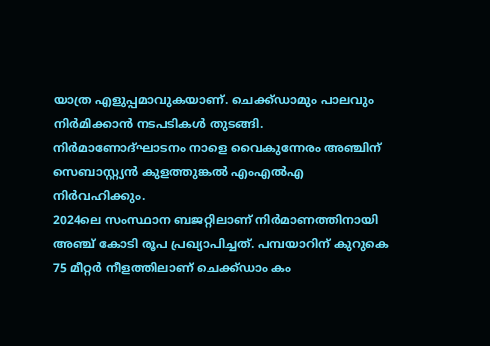യാത്ര എളുപ്പമാവുകയാണ്. ചെക്ക്ഡാമും പാലവും നിർമിക്കാൻ നടപടികൾ തുടങ്ങി. നിർമാണോദ്ഘാടനം നാളെ വൈകുന്നേരം അഞ്ചിന് സെബാസ്റ്റ്യൻ കുളത്തുങ്കൽ എംഎൽഎ നിർവഹിക്കും.
2024ലെ സംസ്ഥാന ബജറ്റിലാണ് നിർമാണത്തിനായി അഞ്ച് കോടി രൂപ പ്രഖ്യാപിച്ചത്. പമ്പയാറിന് കുറുകെ 75 മീറ്റർ നീളത്തിലാണ് ചെക്ക്ഡാം കം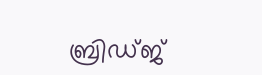ബ്രിഡ്ജ്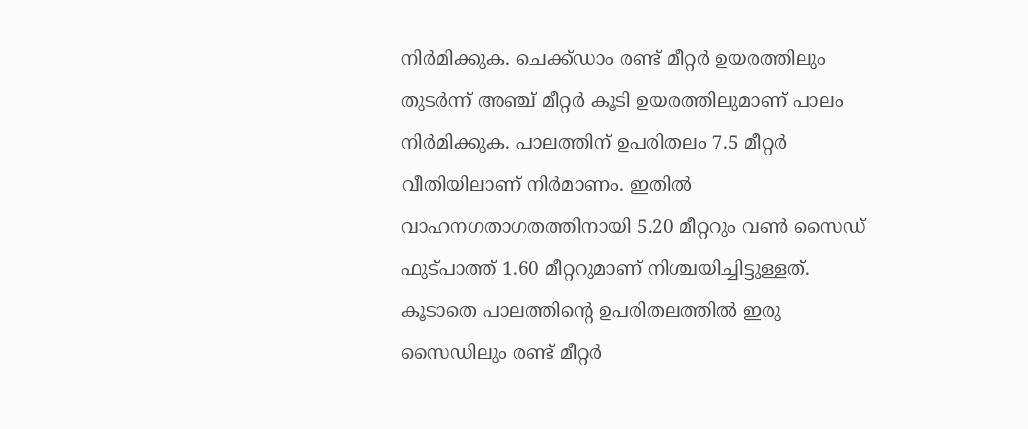നിർമിക്കുക. ചെക്ക്ഡാം രണ്ട് മീറ്റർ ഉയരത്തിലും തുടർന്ന് അഞ്ച് മീറ്റർ കൂടി ഉയരത്തിലുമാണ് പാലം നിർമിക്കുക. പാലത്തിന് ഉപരിതലം 7.5 മീറ്റർ വീതിയിലാണ് നിർമാണം. ഇതിൽ വാഹനഗതാഗതത്തിനായി 5.20 മീറ്ററും വൺ സൈഡ് ഫുട്പാത്ത് 1.60 മീറ്ററുമാണ് നിശ്ചയിച്ചിട്ടുള്ളത്. കൂടാതെ പാലത്തിന്റെ ഉപരിതലത്തിൽ ഇരു സൈഡിലും രണ്ട് മീറ്റർ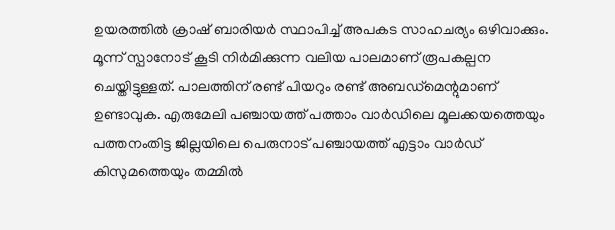ഉയരത്തിൽ ക്രാഷ് ബാരിയർ സ്ഥാപിച്ച് അപകട സാഹചര്യം ഒഴിവാക്കും.
മൂന്ന് സ്പാനോട് കൂടി നിർമിക്കുന്ന വലിയ പാലമാണ് രൂപകല്പന ചെയ്തിട്ടുള്ളത്. പാലത്തിന് രണ്ട് പിയറും രണ്ട് അബഡ്മെന്റുമാണ് ഉണ്ടാവുക. എരുമേലി പഞ്ചായത്ത് പത്താം വാർഡിലെ മൂലക്കയത്തെയും പത്തനംതിട്ട ജില്ലയിലെ പെരുനാട് പഞ്ചായത്ത് എട്ടാം വാർഡ് കിസുമത്തെയും തമ്മിൽ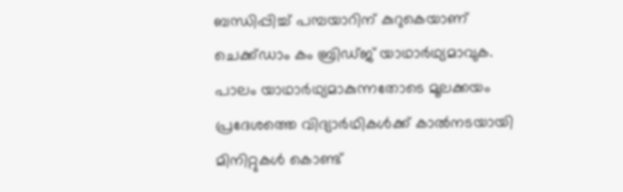ബന്ധിപ്പിച്ച് പമ്പയാറിന് കുറുകെയാണ് ചെക്ക്ഡാം കം ബ്രിഡ്ജ് യാഥാർഥ്യമാവുക.
പാലം യാഥാർഥ്യമാകുന്നതോടെ മൂലക്കയം പ്രദേശത്തെ വിദ്യാർഥികൾക്ക് കാൽനടയായി മിനിറ്റുകൾ കൊണ്ട്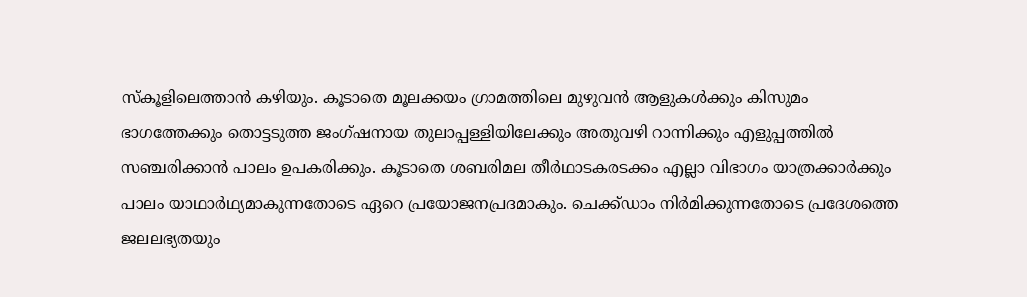സ്കൂളിലെത്താൻ കഴിയും. കൂടാതെ മൂലക്കയം ഗ്രാമത്തിലെ മുഴുവൻ ആളുകൾക്കും കിസുമം ഭാഗത്തേക്കും തൊട്ടടുത്ത ജംഗ്ഷനായ തുലാപ്പള്ളിയിലേക്കും അതുവഴി റാന്നിക്കും എളുപ്പത്തിൽ സഞ്ചരിക്കാൻ പാലം ഉപകരിക്കും. കൂടാതെ ശബരിമല തീർഥാടകരടക്കം എല്ലാ വിഭാഗം യാത്രക്കാർക്കും പാലം യാഥാർഥ്യമാകുന്നതോടെ ഏറെ പ്രയോജനപ്രദമാകും. ചെക്ക്ഡാം നിർമിക്കുന്നതോടെ പ്രദേശത്തെ ജലലഭ്യതയും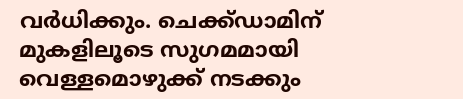വർധിക്കും. ചെക്ക്ഡാമിന് മുകളിലൂടെ സുഗമമായി വെള്ളമൊഴുക്ക് നടക്കും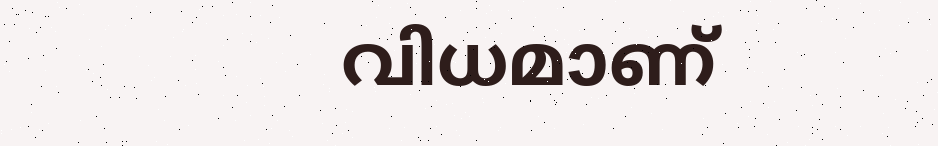വിധമാണ്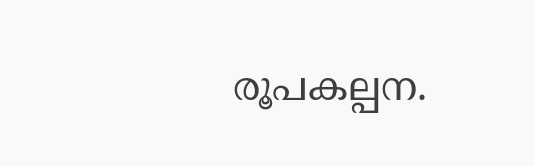രൂപകല്പന.